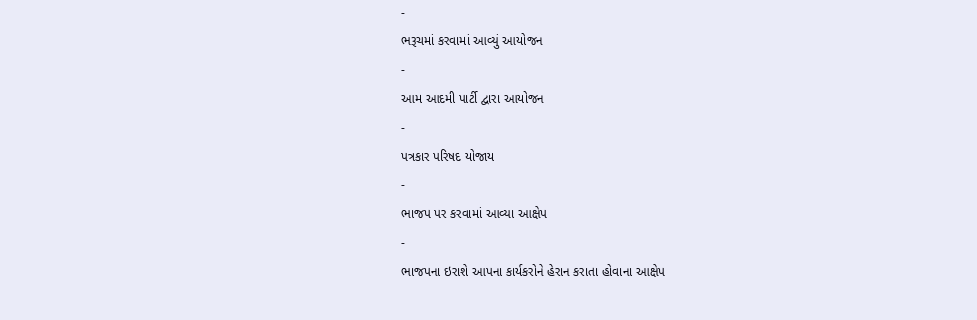-
ભરૂચમાં કરવામાં આવ્યું આયોજન
-
આમ આદમી પાર્ટી દ્વારા આયોજન
-
પત્રકાર પરિષદ યોજાય
-
ભાજપ પર કરવામાં આવ્યા આક્ષેપ
-
ભાજપના ઇરાશે આપના કાર્યકરોને હેરાન કરાતા હોવાના આક્ષેપ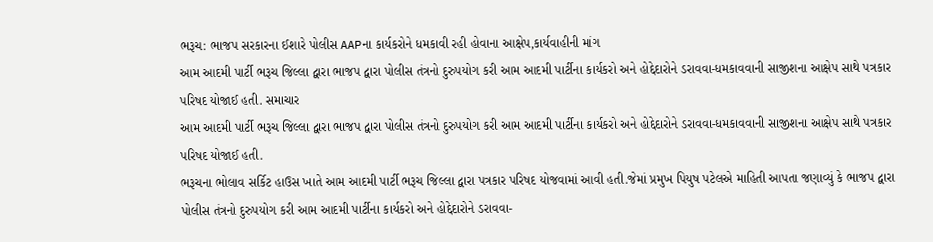ભરૂચ: ભાજપ સરકારના ઈશારે પોલીસ AAPના કાર્યકરોને ધમકાવી રહી હોવાના આક્ષેપ,કાર્યવાહીની માંગ
આમ આદમી પાર્ટી ભરૂચ જિલ્લા દ્વારા ભાજપ દ્વારા પોલીસ તંત્રનો દુરુપયોગ કરી આમ આદમી પાર્ટીના કાર્યકરો અને હોદ્દેદારોને ડરાવવા-ધમકાવવાની સાજીશના આક્ષેપ સાથે પત્રકાર પરિષદ યોજાઈ હતી. સમાચાર
આમ આદમી પાર્ટી ભરૂચ જિલ્લા દ્વારા ભાજપ દ્વારા પોલીસ તંત્રનો દુરુપયોગ કરી આમ આદમી પાર્ટીના કાર્યકરો અને હોદ્દેદારોને ડરાવવા-ધમકાવવાની સાજીશના આક્ષેપ સાથે પત્રકાર પરિષદ યોજાઈ હતી.
ભરૂચના ભોલાવ સર્કિટ હાઉસ ખાતે આમ આદમી પાર્ટી ભરૂચ જિલ્લા દ્વારા પત્રકાર પરિષદ યોજવામાં આવી હતી.જેમાં પ્રમુખ પિયુષ પટેલએ માહિતી આપતા જણાવ્યું કે ભાજપ દ્વારા પોલીસ તંત્રનો દુરુપયોગ કરી આમ આદમી પાર્ટીના કાર્યકરો અને હોદ્દેદારોને ડરાવવા-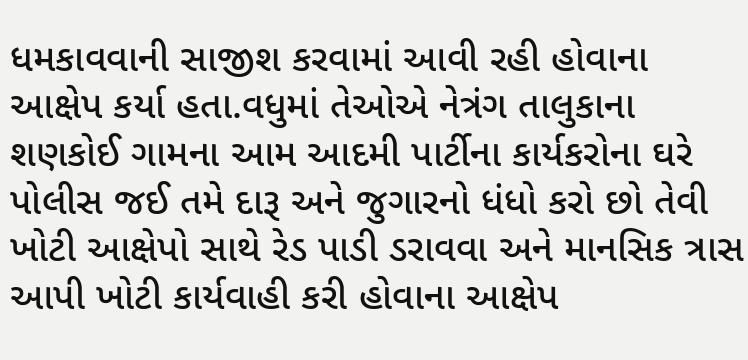ધમકાવવાની સાજીશ કરવામાં આવી રહી હોવાના આક્ષેપ કર્યા હતા.વધુમાં તેઓએ નેત્રંગ તાલુકાના શણકોઈ ગામના આમ આદમી પાર્ટીના કાર્યકરોના ઘરે પોલીસ જઈ તમે દારૂ અને જુગારનો ધંધો કરો છો તેવી ખોટી આક્ષેપો સાથે રેડ પાડી ડરાવવા અને માનસિક ત્રાસ આપી ખોટી કાર્યવાહી કરી હોવાના આક્ષેપ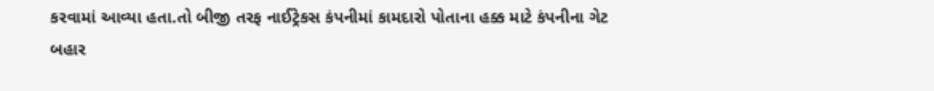કરવામાં આવ્યા હતા.તો બીજી તરફ નાઈટ્રેકસ કંપનીમાં કામદારો પોતાના હક્ક માટે કંપનીના ગેટ બહાર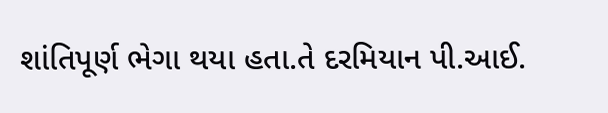શાંતિપૂર્ણ ભેગા થયા હતા.તે દરમિયાન પી.આઈ.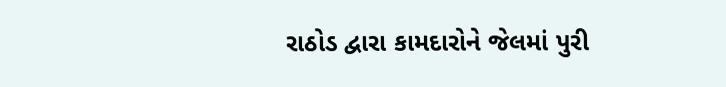રાઠોડ દ્વારા કામદારોને જેલમાં પુરી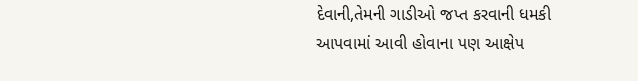દેવાની,તેમની ગાડીઓ જપ્ત કરવાની ધમકી આપવામાં આવી હોવાના પણ આક્ષેપ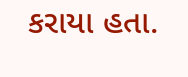કરાયા હતા.